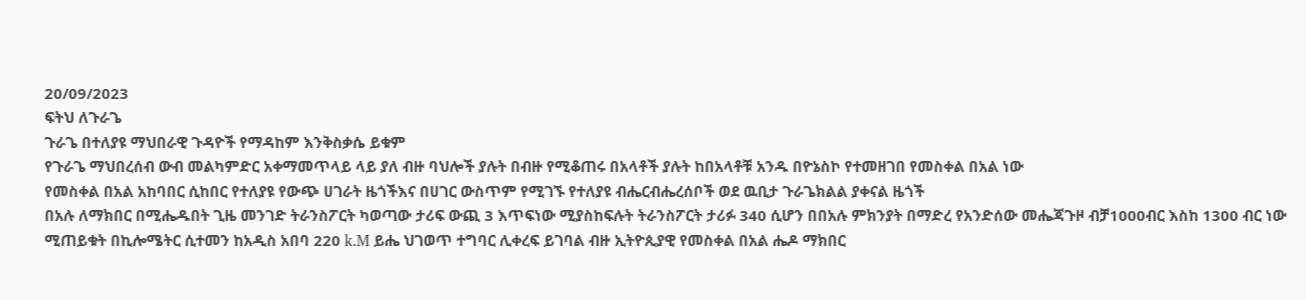20/09/2023
ፍትህ ለጉራጌ
ጉራጌ በተለያዩ ማህበራዊ ጉዳዮች የማዳከም እንቅስቃሴ ይቁም
የጉራጌ ማህበረሰብ ውብ መልካምድር አቀማመጥላይ ላይ ያለ ብዙ ባህሎች ያሉት በብዙ የሚቆጠሩ በአላቶች ያሉት ከበአላቶቹ አንዱ በዮኔስኮ የተመዘገበ የመስቀል በአል ነው
የመስቀል በአል አከባበር ሲከበር የተለያዩ የውጭ ሀገራት ዜጎችእና በሀገር ውስጥም የሚገኙ የተለያዩ ብሔርብሔረሰቦች ወደ ዉቢታ ጉራጌክልል ያቀናል ዜጎች
በአሉ ለማክበር በሚሔዱበት ጊዜ መንገድ ትራንስፖርት ካወጣው ታሪፍ ውጪ 3 እጥፍነው ሚያስከፍሉት ትራንስፖርት ታሪፉ 340 ሲሆን በበአሉ ምክንያት በማድረ የአንድሰው መሔጃጉዞ ብቻ1000ብር እስከ 1300 ብር ነው ሚጠይቁት በኪሎሜትር ሲተመን ከአዲስ አበባ 220 k.M ይሔ ህገወጥ ተግባር ሊቀረፍ ይገባል ብዙ ኢትዮጲያዊ የመስቀል በአል ሔዶ ማክበር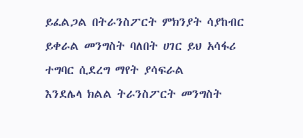ይፈልጋል በትራንስፖርት ምክንያት ሳያከብር ይቀራል መንግስት ባለበት ሀገር ይህ አሳፋሪ ተግባር ሲደረግ ማየት ያሳፍራል
እንደሌላ ክልል ትራንስፖርት መንግስት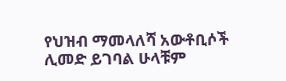የህዝብ ማመላለሻ አውቶቢሶች ሊመድ ይገባል ሁላቹም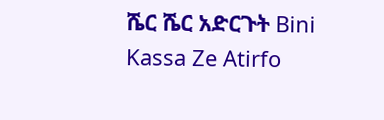ሼር ሼር አድርጉት Bini Kassa Ze Atirfo